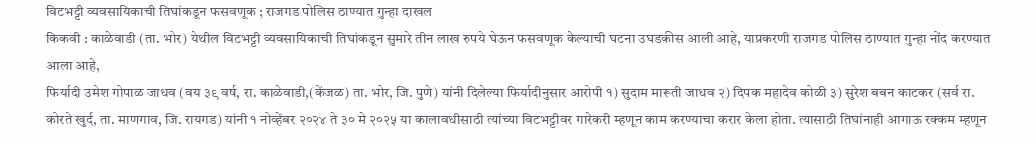विटभट्टी व्यवसायिकाची तिघांकडून फसवणूक ; राजगड पोलिस ठाण्यात गुन्हा दाखल
किकवी : काळेवाडी (ता. भोर) येथील विटभट्टी व्यवसायिकाची तिघांकडून सुमारे तीन लाख रुपये घेऊन फसवणूक केल्याची घटना उघडकीस आली आहे, याप्रकरणी राजगड पोलिस ठाण्यात गुन्हा नोंद करण्यात आला आहे,
फिर्यादी उमेश गोपाळ जाधव (वय ३९ वर्ष, रा. काळेवाडी,(केंजळ) ता. भोर, जि. पुणे) यांनी दिलेल्या फिर्यादीनुसार आरोपी १) सुदाम मारूती जाधव २) दिपक महादेव कोळी ३) सुरेश बबन काटकर (सर्व रा. कोरते खुर्द, ता. माणगाव, जि. रायगड) यांनी १ नोव्हेंबर २०२४ ते ३० मे २०२५ या कालावधीसाठी त्यांच्या विटभट्टीवर गारेकरी म्हणून काम करण्याचा करार केला होता. त्यासाठी तिघांनाही आगाऊ रक्कम म्हणून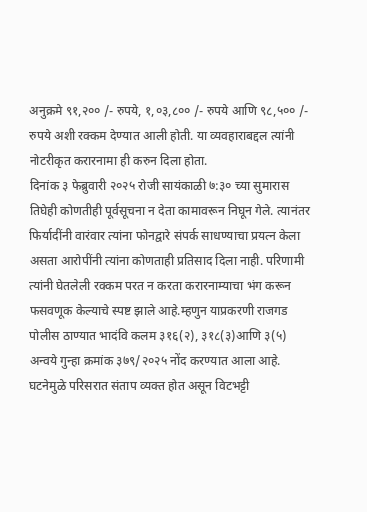अनुक्रमे ९१,२०० /- रुपये, १,०३,८०० /- रुपये आणि ९८,५०० /- रुपये अशी रक्कम देण्यात आली होती. या व्यवहाराबद्दल त्यांनी नोटरीकृत करारनामा ही करुन दिला होता.
दिनांक ३ फेब्रुवारी २०२५ रोजी सायंकाळी ७:३० च्या सुमारास तिघेही कोणतीही पूर्वसूचना न देता कामावरून निघून गेले. त्यानंतर फिर्यादींनी वारंवार त्यांना फोनद्वारे संपर्क साधण्याचा प्रयत्न केला असता आरोपींनी त्यांना कोणताही प्रतिसाद दिला नाही. परिणामी त्यांनी घेतलेली रक्कम परत न करता करारनाम्याचा भंग करून फसवणूक केल्याचे स्पष्ट झाले आहे.म्हणुन याप्रकरणी राजगड पोलीस ठाण्यात भादंवि कलम ३१६(२), ३१८(३)आणि ३(५) अन्वये गुन्हा क्रमांक ३७९/२०२५ नोंद करण्यात आला आहे.
घटनेमुळे परिसरात संताप व्यक्त होत असून विटभट्टी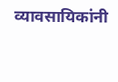व्यावसायिकांनी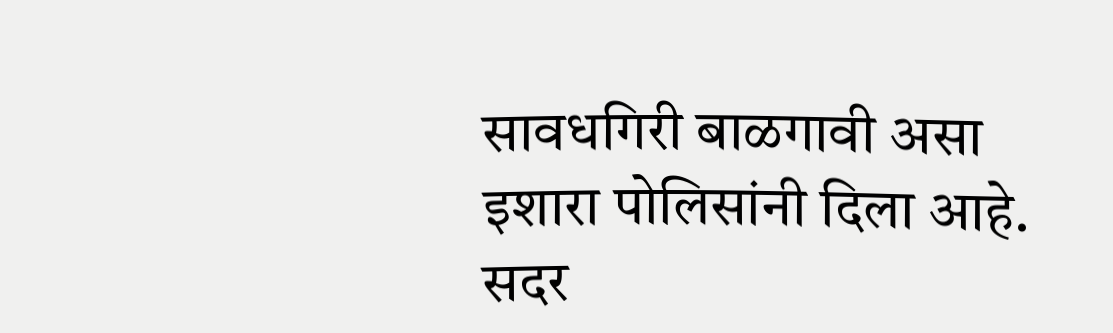सावधगिरी बाळगावी असा इशारा पोलिसांनी दिला आहे.
सदर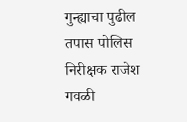गुन्ह्याचा पुढील तपास पोलिस निरीक्षक राजेश गवळी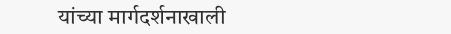यांच्या मार्गदर्शनाखाली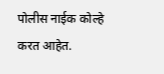पोलीस नाईक कोल्हे करत आहेत.